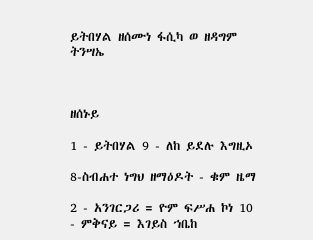ይትበሃል ዘሰሙነ ፋሲካ ወ ዘዳግም ትንሣኤ



ዘሰኑይ

1 - ይትበሃል 9 - ለከ ይደሉ እግዚኦ

8-ስብሐተ ነግህ ዘማዕዶት - ቁም ዜማ

2 - አንገርጋሪ = ዮም ፍሥሐ ኮነ 10 - ምቅናይ = እገይስ ኀቤከ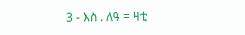3 - እስ . ለዓ = ዛቲ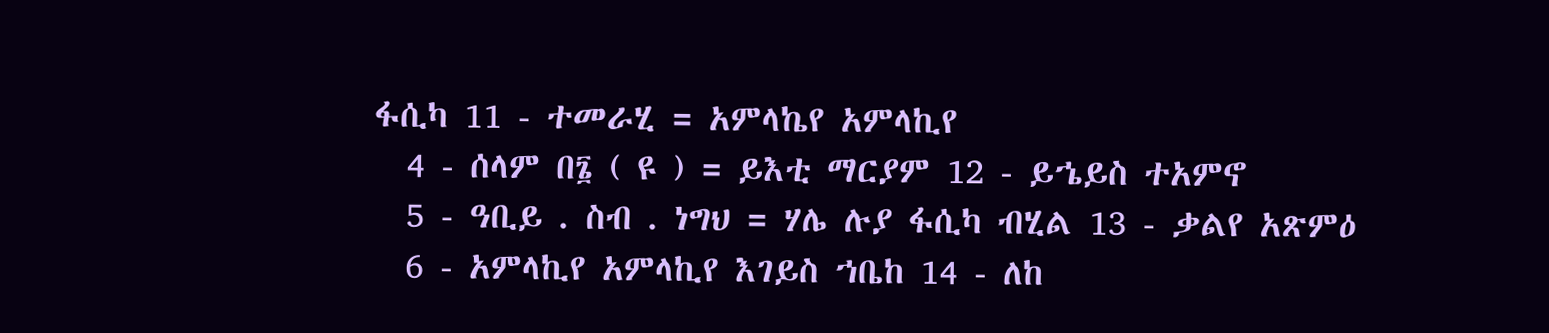ፋሲካ 11 - ተመራሂ = አምላኬየ አምላኪየ
  4 - ሰላም በ፮ ( ዩ ) = ይእቲ ማርያም 12 - ይኄይስ ተአምኖ
  5 - ዓቢይ . ስብ . ነግህ = ሃሌ ሉያ ፋሲካ ብሂል 13 - ቃልየ አጽምዕ
  6 - አምላኪየ አምላኪየ እገይስ ኀቤከ 14 - ለከ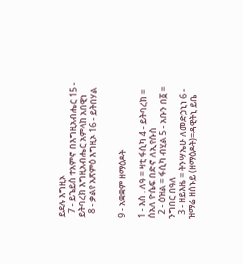ይደሉ እግዚኦ
  7 - ይኄይስ ተአምኖ በእግዚአብሔር 15 - ይትባረክ እግዚአብሔር አምላከ አበዊነ
  8 - ቃልየ አጽምዕ እግዚኦ 16 - ይትበሃል


9 - አቋቋም ዘማዕዶት

1 - እስ . ለዓ = ዛቲ ፋሲካ 4 - ይትባረክ = ሰአለ ዮሴፍ በድኖ ለኢየሱስ
  2 - ዕዝል = ፋሲካ ብሂል 5 - አቡን በ፩ = ንግበር በዓለ
  3 - ዘይእዜ = ትንሣኤሁ ለመድኃኒነ 6 - ዝማሬ ዘሰኑይ (ዘማዕዶት)=ዳዊትኒ ይቤ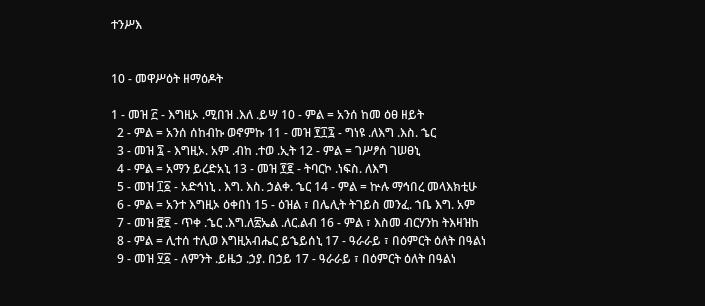ተንሥእ


10 - መዋሥዕት ዘማዕዶት

1 - መዝ ፫ - እግዚኦ .ሚበዝ .እለ .ይሣ 10 - ምል = አንሰ ከመ ዕፀ ዘይት
  2 - ምል = አንሰ ሰከብኩ ወኖምኩ 11 - መዝ ፻፲፯ - ግነዩ .ለእግ .እስ. ኄር
  3 - መዝ ፯ - እግዚኦ. አም .ብከ .ተወ .ኢት 12 - ምል = ገሥፆሰ ገሠፀኒ
  4 - ምል = አማን ይረድአኒ 13 - መዝ ፻፪ - ትባርኮ .ነፍስ. ለእግ
  5 - መዝ ፲፩ - አድኅነኒ . እግ. እስ. ኃልቀ. ኄር 14 - ምል = ኵሉ ማኅበረ መላእክቲሁ
  6 - ምል = አንተ እግዚኦ ዕቀበነ 15 - ዕዝል ፣ በሌሊት ትገይስ መንፈ. ኀቤ እግ. አም
  7 - መዝ ፸፪ - ጥቀ .ኄር .እግ.ለ፳ኤል .ለር.ልብ 16 - ምል ፣ እስመ ብርሃንከ ትእዛዝከ
  8 - ምል = ሊተሰ ተሊወ እግዚአብሔር ይኄይሰኒ 17 - ዓራራይ ፣ በዕምርት ዕለት በዓልነ
  9 - መዝ ፶፩ - ለምንት .ይዜኃ .ኃያ. በኃይ 17 - ዓራራይ ፣ በዕምርት ዕለት በዓልነ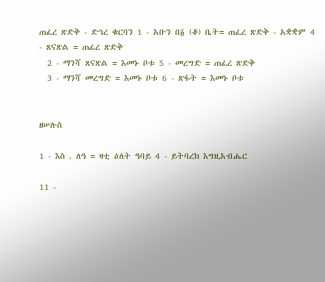ጠፈረ ጽድቅ - ድኅረ ቁርባን 1 - አቡን በ፩ (ቆ) ቤት= ጠፈረ ጽድቅ - አቋቋም 4 - ጸናጽል = ጠፈረ ጽድቅ
  2 - ማንሻ ጸናጽል = እመኑ ቦቱ 5 - መረግድ = ጠፈረ ጽድቅ
  3 - ማንሻ መረግድ = እመኑ ቦቱ 6 - ጽፋት = እመኑ ቦቱ


ዘሠሉስ

1 - እስ . ለዓ = ዛቲ ዕለት ዓባይ 4 - ይትባረክ እግዚአብሔር

11 -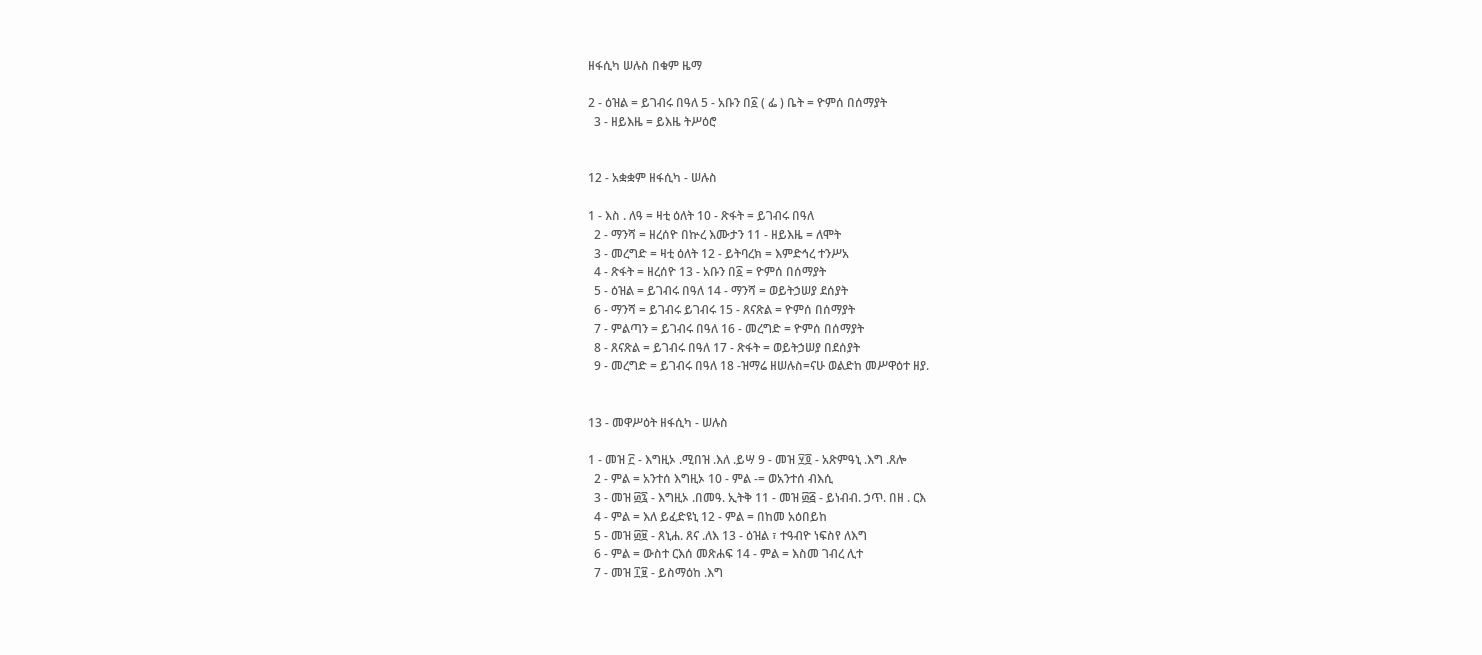ዘፋሲካ ሠሉስ በቁም ዜማ

2 - ዕዝል = ይገብሩ በዓለ 5 - አቡን በ፩ ( ፌ ) ቤት = ዮምሰ በሰማያት
  3 - ዘይእዜ = ይእዜ ትሥዕሮ


12 - አቋቋም ዘፋሲካ - ሠሉስ

1 - እስ . ለዓ = ዛቲ ዕለት 10 - ጽፋት = ይገብሩ በዓለ
  2 - ማንሻ = ዘረሰዮ በኵረ እሙታን 11 - ዘይእዜ = ለሞት
  3 - መረግድ = ዛቲ ዕለት 12 - ይትባረክ = እምድኅረ ተንሥአ
  4 - ጽፋት = ዘረሰዮ 13 - አቡን በ፩ = ዮምሰ በሰማያት
  5 - ዕዝል = ይገብሩ በዓለ 14 - ማንሻ = ወይትኃሠያ ደሰያት
  6 - ማንሻ = ይገብሩ ይገብሩ 15 - ጸናጽል = ዮምሰ በሰማያት
  7 - ምልጣን = ይገብሩ በዓለ 16 - መረግድ = ዮምሰ በሰማያት
  8 - ጸናጽል = ይገብሩ በዓለ 17 - ጽፋት = ወይትኃሠያ በደሰያት
  9 - መረግድ = ይገብሩ በዓለ 18 -ዝማሬ ዘሠሉስ=ናሁ ወልድከ መሥዋዕተ ዘያ.


13 - መዋሥዕት ዘፋሲካ - ሠሉስ

1 - መዝ ፫ - እግዚኦ .ሚበዝ .እለ .ይሣ 9 - መዝ ፶፬ - አጽምዓኒ .እግ .ጸሎ
  2 - ምል = አንተሰ እግዚኦ 10 - ምል -= ወአንተሰ ብእሲ
  3 - መዝ ፴፯ - እግዚኦ .በመዓ. ኢትቅ 11 - መዝ ፴፭ - ይነብብ. ኃጥ. በዘ . ርእ
  4 - ምል = እለ ይፈድዩኒ 12 - ምል = በከመ አዕበይከ
  5 - መዝ ፴፱ - ጸኒሐ. ጸና .ለእ 13 - ዕዝል ፣ ተዓብዮ ነፍስየ ለእግ
  6 - ምል = ውስተ ርእሰ መጽሐፍ 14 - ምል = እስመ ገብረ ሊተ
  7 - መዝ ፲፱ - ይስማዕከ .እግ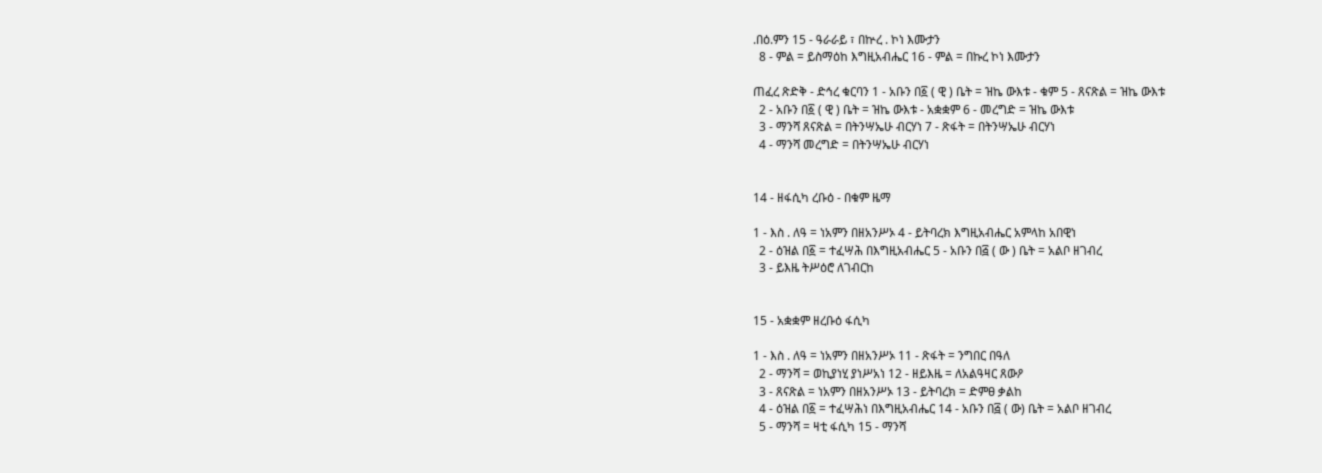.በዕ.ምን 15 - ዓራራይ ፣ በኵረ . ኮነ እሙታን
  8 - ምል = ይስማዕከ እግዚአብሔር 16 - ምል = በኩረ ኮነ እሙታን

ጠፈረ ጽድቅ - ድኅረ ቁርባን 1 - አቡን በ፩ ( ዊ ) ቤት = ዝኬ ውእቱ - ቁም 5 - ጸናጽል = ዝኬ ውእቱ
  2 - አቡን በ፩ ( ዊ ) ቤት = ዝኬ ውእቱ - አቋቋም 6 - መረግድ = ዝኬ ውእቱ
  3 - ማንሻ ጸናጽል = በትንሣኤሁ ብርሃነ 7 - ጽፋት = በትንሣኤሁ ብርሃነ
  4 - ማንሻ መረግድ = በትንሣኤሁ ብርሃነ


14 - ዘፋሲካ ረቡዕ - በቁም ዜማ

1 - እስ . ለዓ = ነአምን በዘአንሥኦ 4 - ይትባረክ እግዚአብሔር አምላከ አበዊነ
  2 - ዕዝል በ፩ = ተፈሣሕ በእግዚአብሔር 5 - አቡን በ፭ ( ው ) ቤት = አልቦ ዘገብረ
  3 - ይእዜ ትሥዕሮ ለገብርከ


15 - አቋቋም ዘረቡዕ ፋሲካ

1 - እስ . ለዓ = ነአምን በዘአንሥኦ 11 - ጽፋት = ንግበር በዓለ
  2 - ማንሻ = ወኪያነሂ ያነሥአነ 12 - ዘይእዜ = ለአልዓዛር ጸውዖ
  3 - ጸናጽል = ነአምን በዘአንሥኦ 13 - ይትባረክ = ድምፀ ቃልከ
  4 - ዕዝል በ፩ = ተፈሣሕነ በእግዚአብሔር 14 - አቡን በ፭ ( ው) ቤት = አልቦ ዘገብረ
  5 - ማንሻ = ዛቲ ፋሲካ 15 - ማንሻ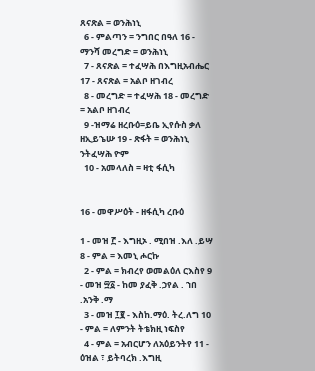ጸናጽል = ወንሕነኒ
  6 - ምልጣን = ንግበር በዓለ 16 - ማንሻ መረግድ = ወንሕነኒ
  7 - ጸናጽል = ተፈሣሕ በእግዚአብሔር 17 - ጸናጽል = አልቦ ዘገብረ
  8 - መረግድ = ተፈሣሕ 18 - መረግድ = አልቦ ዘገብረ
  9 -ዝማሬ ዘረቡዕ=ይቤ ኢየሱስ ቃለ ዘኢይኄሡ 19 - ጽፋት = ወንሕነኒ ንትፈሣሕ ዮም
  10 - አመላለስ = ዛቲ ፋሲካ


16 - መዋሥዕት - ዘፋሲካ ረቡዕ

1 - መዝ ፫ - እግዚኦ . ሚበዝ .እለ .ይሣ 8 - ምል = እመኒ ሖርኩ
  2 - ምል = ክብረየ ወመልዕለ ርእስየ 9 - መዝ ፵፩ - ከመ ያፈቅ .ኃየል . ኀበ .አንቅ .ማ
  3 - መዝ ፲፪ - እስከ.ማዕ. ትረ.ለግ 10 - ምል = ለምንት ትቴክዚ ነፍስየ
  4 - ምል = አብርሆን ለአዕይንትየ 11 - ዕዝል ፣ ይትባረክ .እግዚ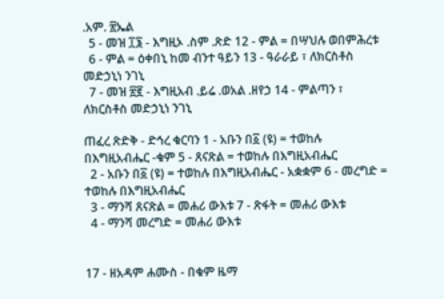.አም. ፳ኤል
  5 - መዝ ፲፮ - እግዚኦ .ስም .ጽድ 12 - ምል = በሣህሉ ወበምሕረቱ
  6 - ምል = ዕቀበኒ ከመ ብንተ ዓይን 13 - ዓራራይ ፣ ለክርስቶስ መድኃኒነ ንገኒ
  7 - መዝ ፳፪ - እግዚአብ .ይሬ .ወአል .ዘየኃ 14 - ምልጣን ፣ ለክርስቶስ መድኃኒነ ንገኒ

ጠፈረ ጽድቅ - ድኅረ ቁርባን 1 - አቡን በ፩ (ዩ) = ተወከሉ በእግዚአብሔር -ቁም 5 - ጸናጽል = ተወከሉ በእግዚአብሔር
  2 - አቡን በ፩ (ዩ) = ተወከሉ በእግዚአብሔር - አቋቋም 6 - መረግድ = ተወከሉ በእግዚአብሔር
  3 - ማንሻ ጸናጽል = መሐሪ ውእቱ 7 - ጽፋት = መሐሪ ውእቱ
  4 - ማንሻ መረግድ = መሐሪ ውእቱ


17 - ዘአዳም ሐሙስ - በቁም ዜማ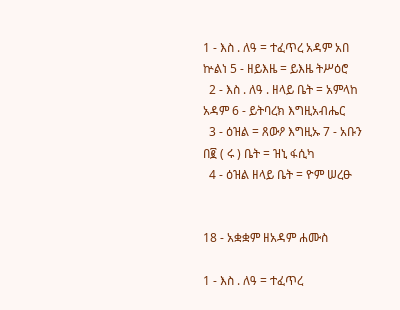1 - እስ . ለዓ = ተፈጥረ አዳም አበ ኵልነ 5 - ዘይእዜ = ይእዜ ትሥዕሮ
  2 - እስ . ለዓ . ዘላይ ቤት = አምላከ አዳም 6 - ይትባረክ እግዚአብሔር
  3 - ዕዝል = ጸውዖ እግዚኡ 7 - አቡን በ፪ ( ሩ ) ቤት = ዝኒ ፋሲካ
  4 - ዕዝል ዘላይ ቤት = ዮም ሠረፁ


18 - አቋቋም ዘአዳም ሐሙስ

1 - እስ . ለዓ = ተፈጥረ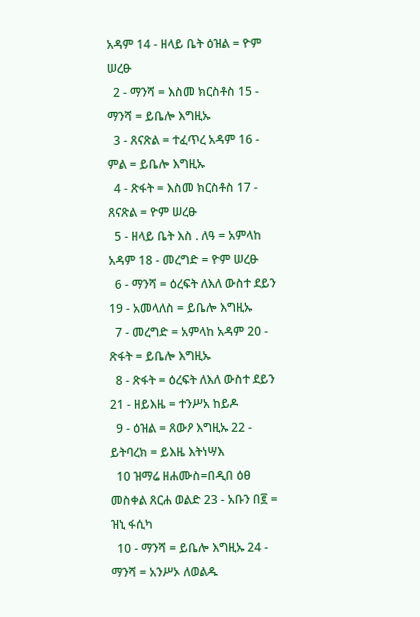አዳም 14 - ዘላይ ቤት ዕዝል = ዮም ሠረፁ
  2 - ማንሻ = እስመ ክርስቶስ 15 - ማንሻ = ይቤሎ እግዚኡ
  3 - ጸናጽል = ተፈጥረ አዳም 16 - ምል = ይቤሎ እግዚኡ
  4 - ጽፋት = እስመ ክርስቶስ 17 - ጸናጽል = ዮም ሠረፁ
  5 - ዘላይ ቤት እስ . ለዓ = አምላከ አዳም 18 - መረግድ = ዮም ሠረፁ
  6 - ማንሻ = ዕረፍት ለእለ ውስተ ደይን 19 - አመላለስ = ይቤሎ እግዚኡ
  7 - መረግድ = አምላከ አዳም 20 - ጽፋት = ይቤሎ እግዚኡ
  8 - ጽፋት = ዕረፍት ለእለ ውስተ ደይን 21 - ዘይእዜ = ተንሥአ ከይዶ
  9 - ዕዝል = ጸውዖ እግዚኡ 22 - ይትባረክ = ይእዜ እትነሣእ
  10 ዝማሬ ዘሐሙስ=በዲበ ዕፀ መስቀል ጸርሐ ወልድ 23 - አቡን በ፪ = ዝኒ ፋሲካ
  10 - ማንሻ = ይቤሎ እግዚኡ 24 - ማንሻ = አንሥኦ ለወልዱ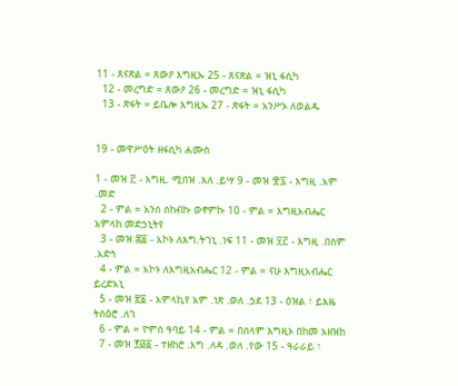11 - ጸናጽል = ጸውዖ እግዚኡ 25 - ጸናጽል = ዝኒ ፋሲካ
  12 - መረግድ = ጸውዖ 26 - መረግድ = ዝኒ ፋሲካ
  13 - ጽፋት = ይቤሎ እግዚኡ 27 - ጽፋት = አንሥኦ ለወልዱ


19 - መዋሥዕት ዘፋሲካ ሐሙስ

1 - መዝ ፫ - እግዚ. ሚበዝ .እለ .ይሣ 9 - መዝ ፹፯ - እግዚ .አም .መድ
  2 - ምል = አንሰ ሰከብኩ ወኖምኩ 10 - ምል = እግዚአብሔር አምላከ መድኃኒትየ
  3 - መዝ ፷፩ - አኮኑ ለእግ.ትገኒ .ነፍ 11 - መዝ ፶፫ - እግዚ .በስም .አድኅ
  4 - ምል = አኮኑ ለእግዚአብሔር 12 - ምል = ናሁ እግዚአብሔር ይረድአኒ
  5 - መዝ ፳፩ - አምላኪየ አም .ነጽ .ወለ .ኃደ 13 - ዕዝል ፣ ይእዜ ትስዕሮ .ለገ
  6 - ምል = ዮምሰ ዓባይ 14 - ምል = በሰላም እግዚኦ በከመ አዘዝከ
  7 - መዝ ፻፴፩ - ተዘከሮ .እግ .ለዳ .ወለ .የው 15 - ዓራራይ ፣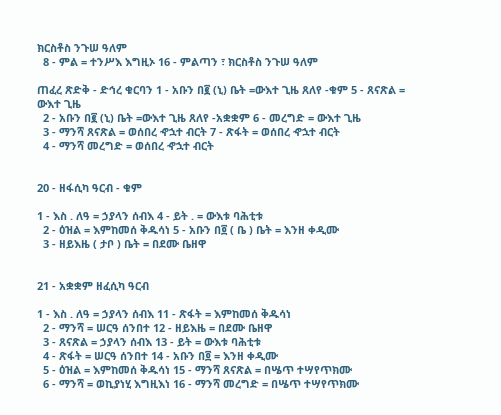ክርስቶስ ንጉሠ ዓለም
  8 - ምል = ተንሥእ እግዚኦ 16 - ምልጣን ፣ ክርስቶስ ንጉሠ ዓለም

ጠፈረ ጽድቅ - ድኅረ ቁርባን 1 - አቡን በ፪ (ኒ) ቤት =ውእተ ጊዜ ጸለየ -ቁም 5 - ጸናጽል = ውእተ ጊዜ
  2 - አቡን በ፪ (ኒ) ቤት =ውእተ ጊዜ ጸለየ -አቋቋም 6 - መረግድ = ውእተ ጊዜ
  3 - ማንሻ ጸናጽል = ወሰበረ ኆኋተ ብርት 7 - ጽፋት = ወሰበረ ኆኋተ ብርት
  4 - ማንሻ መረግድ = ወሰበረ ኆኋተ ብርት


20 - ዘፋሲካ ዓርብ - ቁም

1 - እስ . ለዓ = ኃያላን ሰብእ 4 - ይት . = ውእቱ ባሕቲቱ
  2 - ዕዝል = እምከመሰ ቅዱሳነ 5 - አቡን በ፬ ( ቤ ) ቤት = እንዘ ቀዲሙ
  3 - ዘይእዜ ( ታቦ ) ቤት = በደሙ ቤዘዋ


21 - አቋቋም ዘፈሲካ ዓርብ

1 - እስ . ለዓ = ኃያላን ሰብእ 11 - ጽፋት = እምከመሰ ቅዱሳነ
  2 - ማንሻ = ሠርዓ ሰንበተ 12 - ዘይእዜ = በደሙ ቤዘዋ
  3 - ጸናጽል = ኃያላን ሰብእ 13 - ይት = ውእቱ ባሕቲቱ
  4 - ጽፋት = ሠርዓ ሰንበተ 14 - አቡን በ፬ = እንዘ ቀዲሙ
  5 - ዕዝል = እምከመሰ ቅዱሳነ 15 - ማንሻ ጸናጽል = በሤጥ ተሣየጥክሙ
  6 - ማንሻ = ወኪያነሂ እግዚእነ 16 - ማንሻ መረግድ = በሤጥ ተሣየጥክሙ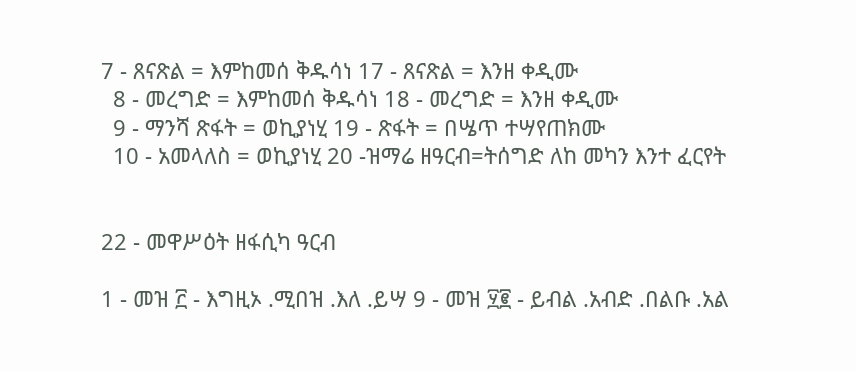7 - ጸናጽል = እምከመሰ ቅዱሳነ 17 - ጸናጽል = እንዘ ቀዲሙ
  8 - መረግድ = እምከመሰ ቅዱሳነ 18 - መረግድ = እንዘ ቀዲሙ
  9 - ማንሻ ጽፋት = ወኪያነሂ 19 - ጽፋት = በሤጥ ተሣየጠክሙ
  10 - አመላለስ = ወኪያነሂ 20 -ዝማሬ ዘዓርብ=ትሰግድ ለከ መካን እንተ ፈርየት


22 - መዋሥዕት ዘፋሲካ ዓርብ

1 - መዝ ፫ - እግዚኦ .ሚበዝ .እለ .ይሣ 9 - መዝ ፶፪ - ይብል .አብድ .በልቡ .አል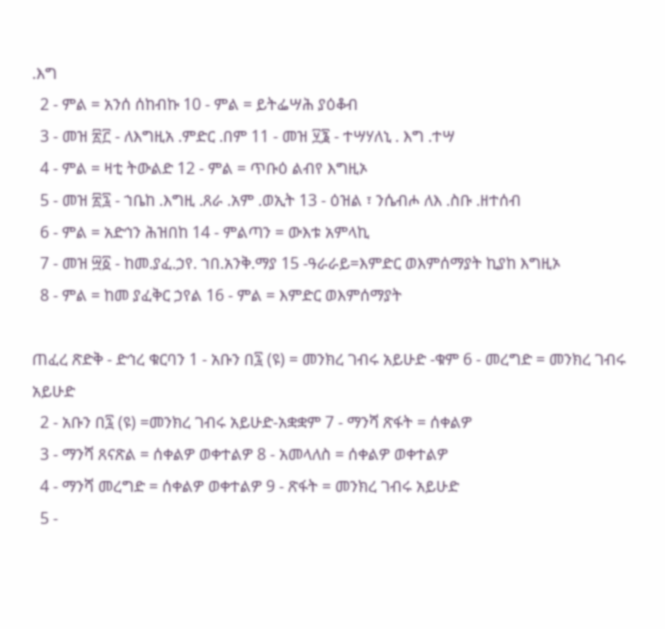.እግ
  2 - ምል = አንሰ ሰከብኩ 10 - ምል = ይትፌሣሕ ያዕቆብ
  3 - መዝ ፳፫ - ለእግዚአ .ምድር .በም 11 - መዝ ፶፮ - ተሣሃለኒ . እግ .ተሣ
  4 - ምል = ዛቲ ትውልድ 12 - ምል = ጥቡዕ ልብየ እግዚኦ
  5 - መዝ ፳፯ - ኀቤከ .እግዚ .ጸራ .አም .ወኢት 13 - ዕዝል ፣ ንሴብሖ ለእ .ስቡ .ዘተሰብ
  6 - ምል = አድኅን ሕዝበከ 14 - ምልጣን = ውእቱ አምላኪ
  7 - መዝ ፵፩ - ከመ.ያፈ.ኃየ. ኀበ.አንቅ.ማያ 15 -ዓራራይ=እምድር ወእምሰማያት ኪያከ እግዚኦ
  8 - ምል = ከመ ያፈቅር ኃየል 16 - ምል = እምድር ወእምሰማያት

ጠፈረ ጽድቅ - ድኅረ ቁርባን 1 - አቡን በ፯ (ዩ) = መንክረ ገብሩ አይሁድ -ቁም 6 - መረግድ = መንክረ ገብሩ አይሁድ
  2 - አቡን በ፯ (ዩ) =መንክረ ገብሩ አይሁድ-አቋቋም 7 - ማንሻ ጽፋት = ሰቀልዎ
  3 - ማንሻ ጸናጽል = ሰቀልዎ ወቀተልዎ 8 - አመላለስ = ሰቀልዎ ወቀተልዎ
  4 - ማንሻ መረግድ = ሰቀልዎ ወቀተልዎ 9 - ጽፋት = መንክረ ገብሩ አይሁድ
  5 -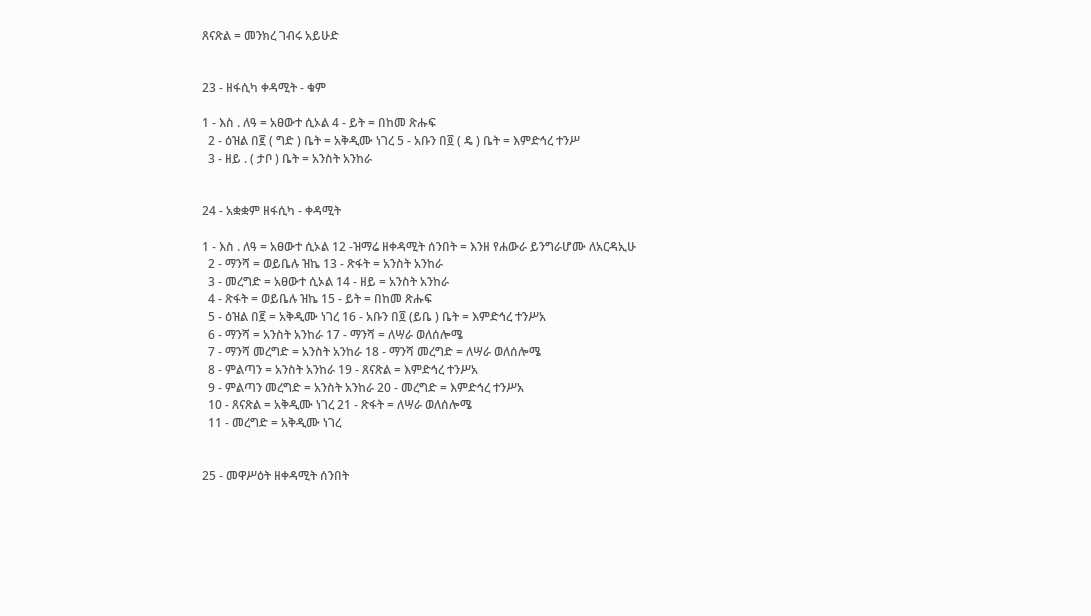ጸናጽል = መንክረ ገብሩ አይሁድ


23 - ዘፋሲካ ቀዳሚት - ቁም

1 - እስ . ለዓ = አፀውተ ሲኦል 4 - ይት = በከመ ጽሑፍ
  2 - ዕዝል በ፪ ( ግድ ) ቤት = አቅዲሙ ነገረ 5 - አቡን በ፬ ( ዴ ) ቤት = እምድኅረ ተንሥ
  3 - ዘይ . ( ታቦ ) ቤት = አንስት አንከራ


24 - አቋቋም ዘፋሲካ - ቀዳሚት

1 - እስ . ለዓ = አፀውተ ሲኦል 12 -ዝማሬ ዘቀዳሚት ሰንበት = እንዘ የሐውራ ይንግራሆሙ ለአርዳኢሁ
  2 - ማንሻ = ወይቤሉ ዝኬ 13 - ጽፋት = አንስት አንከራ
  3 - መረግድ = አፀውተ ሲኦል 14 - ዘይ = አንስት አንከራ
  4 - ጽፋት = ወይቤሉ ዝኬ 15 - ይት = በከመ ጽሑፍ
  5 - ዕዝል በ፪ = አቅዲሙ ነገረ 16 - አቡን በ፬ (ይቤ ) ቤት = እምድኅረ ተንሥአ
  6 - ማንሻ = አንስት አንከራ 17 - ማንሻ = ለሣራ ወለሰሎሜ
  7 - ማንሻ መረግድ = አንስት አንከራ 18 - ማንሻ መረግድ = ለሣራ ወለሰሎሜ
  8 - ምልጣን = አንስት አንከራ 19 - ጸናጽል = እምድኅረ ተንሥአ
  9 - ምልጣን መረግድ = አንስት አንከራ 20 - መረግድ = እምድኅረ ተንሥአ
  10 - ጸናጽል = አቅዲሙ ነገረ 21 - ጽፋት = ለሣራ ወለሰሎሜ
  11 - መረግድ = አቅዲሙ ነገረ


25 - መዋሥዕት ዘቀዳሚት ሰንበት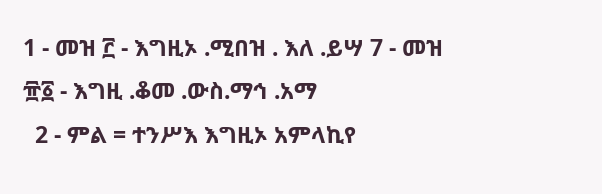1 - መዝ ፫ - እግዚኦ .ሚበዝ . እለ .ይሣ 7 - መዝ ፹፩ - እግዚ .ቆመ .ውስ.ማኅ .አማ
  2 - ምል = ተንሥእ እግዚኦ አምላኪየ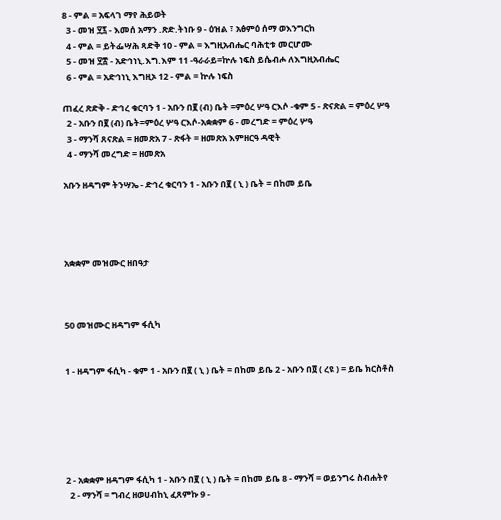8 - ምል = አፍላገ ማየ ሕይወት
  3 - መዝ ፶፯ - እመሰ አማን .ጽድ.ትነቡ 9 - ዕዝል ፣ አፅምዕ ሰማ ወእንግርከ
  4 - ምል = ይትፌሣሕ ጻድቅ 10 - ምል = እግዚአብሔር ባሕቲቱ መርሆሙ
  5 - መዝ ፶፰ - አድኅነኒ.እግ.እም 11 -ዓራራይ=ኵሉ ነፍስ ይሴብሖ ለእግዚአብሔር
  6 - ምል = አድኅነኒ እግዚኦ 12 - ምል = ኵሉ ነፍስ

ጠፈረ ጽድቅ - ድኅረ ቁርባን 1 - አቡን በ፪ (ብ) ቤት =ምዕረ ሦዓ ርእሶ -ቁም 5 - ጽናጽል = ምዕረ ሦዓ
  2 - አቡን በ፪ (ብ) ቤት=ምዕረ ሦዓ ርእሶ-አቋቋም 6 - መረግድ = ምዕረ ሦዓ
  3 - ማንሻ ጸናጽል = ዘመጽአ 7 - ጽፋት = ዘመጽአ እምዘርዓ ዳዊት
  4 - ማንሻ መረግድ = ዘመጽአ

አቡን ዘዳግም ትንሣኤ - ድኅረ ቁርባን 1 - አቡን በ፪ ( ኒ ) ቤት = በከመ ይቤ




አቋቋም መዝሙር ዘበዓታ



50 መዝሙር ዘዳግም ፋሲካ


1 - ዘዳግም ፋሲካ - ቁም 1 - አቡን በ፪ ( ኒ ) ቤት = በከመ ይቤ 2 - አቡን በ፬ ( ረዩ ) = ይቤ ክርስቶስ






2 - አቋቋም ዘዳግም ፋሲካ 1 - አቡን በ፪ ( ኒ ) ቤት = በከመ ይቤ 8 - ማንሻ = ወይንግሩ ስብሐትየ
  2 - ማንሻ = ግብረ ዘወሀብከኒ ፈጸምኩ 9 -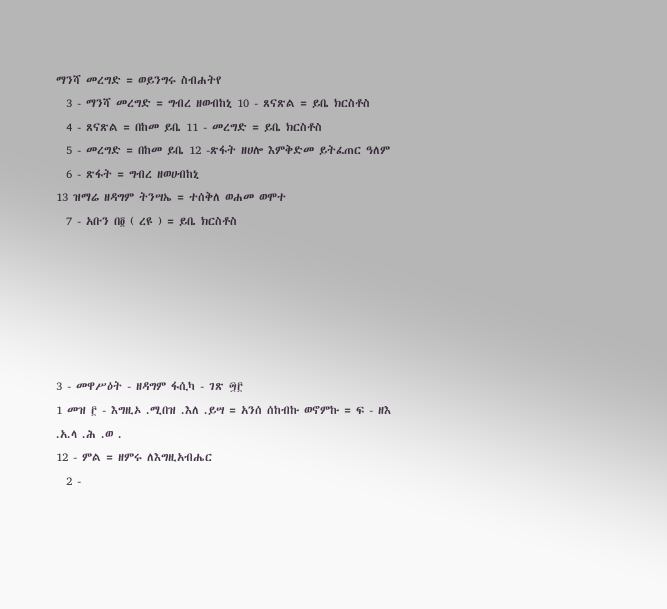ማንሻ መረግድ = ወይንግሩ ስብሐትየ
  3 - ማንሻ መረግድ = ግብረ ዘወብከኒ 10 - ጸናጽል = ይቤ ክርስቶስ
  4 - ጸናጽል = በከመ ይቤ 11 - መረግድ = ይቤ ክርስቶስ
  5 - መረግድ = በከመ ይቤ 12 -ጽፋት ዘሀሎ እምቅድመ ይትፈጠር ዓለም
  6 - ጽፋት = ግብረ ዘወሀብከኒ
13 ዝማሬ ዘዳግም ትንሣኤ = ተሰቅለ ወሐመ ወሞተ
  7 - አቡን በ፬ ( ረዩ ) = ይቤ ክርስቶስ






3 - መዋሥዕት - ዘዳግም ፋሲካ - ገጽ ፵፫
1 መዝ ፫ - እግዚኦ .ሚበዝ .እለ .ይሣ = አንሰ ሰከብኩ ወኖምኩ = ፍ - ዘእ .አ.ላ .ሕ .ወ .
12 - ምል = ዘምሩ ለእግዚአብሔር
  2 -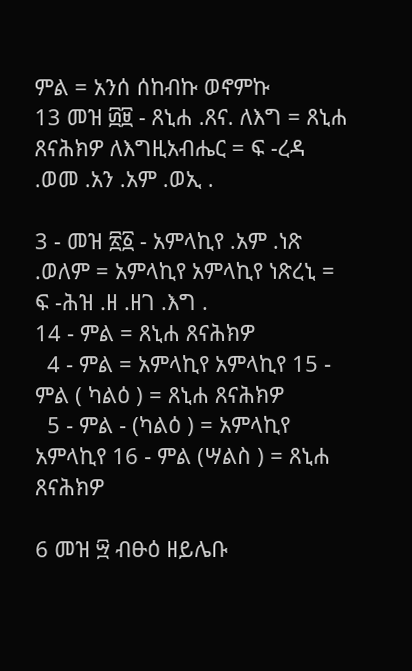ምል = አንሰ ሰከብኩ ወኖምኩ
13 መዝ ፴፱ - ጸኒሐ .ጸና. ለእግ = ጸኒሐ ጸናሕክዎ ለእግዚአብሔር = ፍ -ረዳ .ወመ .አን .አም .ወኢ .

3 - መዝ ፳፩ - አምላኪየ .አም .ነጽ .ወለም = አምላኪየ አምላኪየ ነጽረኒ = ፍ -ሕዝ .ዘ .ዘገ .እግ .
14 - ምል = ጸኒሐ ጸናሕክዎ
  4 - ምል = አምላኪየ አምላኪየ 15 - ምል ( ካልዕ ) = ጸኒሐ ጸናሕክዎ
  5 - ምል - (ካልዕ ) = አምላኪየ አምላኪየ 16 - ምል (ሣልስ ) = ጸኒሐ ጸናሕክዎ

6 መዝ ፵ ብፁዕ ዘይሌቡ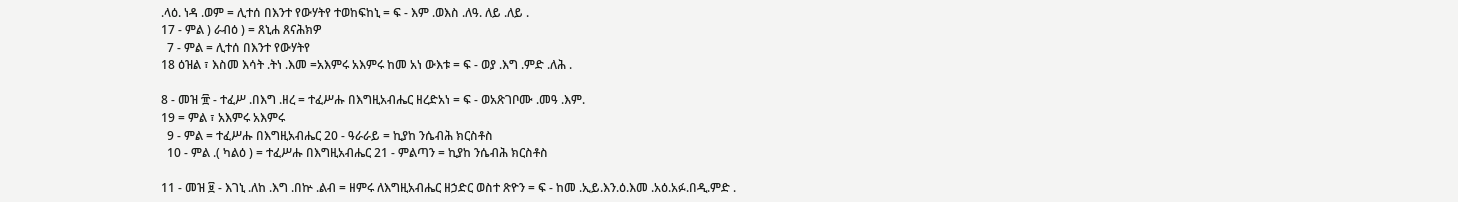.ላዕ. ነዳ .ወም = ሊተሰ በእንተ የውሃትየ ተወከፍከኒ = ፍ - እም .ወእስ .ለዓ. ለይ .ለይ .
17 - ምል ) ራብዕ ) = ጸኒሐ ጸናሕክዎ
  7 - ምል = ሊተሰ በእንተ የውሃትየ
18 ዕዝል ፣ እስመ እሳት .ትነ .እመ =አእምሩ አእምሩ ከመ አነ ውእቱ = ፍ - ወያ .እግ .ምድ .ለሕ .

8 - መዝ ፹ - ተፈሥ .በእግ .ዘረ = ተፈሥሑ በእግዚአብሔር ዘረድአነ = ፍ - ወአጽገቦሙ .መዓ .እም.
19 = ምል ፣ አእምሩ አእምሩ
  9 - ምል = ተፈሥሑ በእግዚአብሔር 20 - ዓራራይ = ኪያከ ንሴብሕ ክርስቶስ
  10 - ምል .( ካልዕ ) = ተፈሥሑ በእግዚአብሔር 21 - ምልጣን = ኪያከ ንሴብሕ ክርስቶስ

11 - መዝ ፱ - እገኒ .ለከ .እግ .በኵ .ልብ = ዘምሩ ለእግዚአብሔር ዘኃድር ወስተ ጽዮን = ፍ - ከመ .ኢይ.እን.ዕ.እመ .አዕ.አፉ.በዲ.ምድ .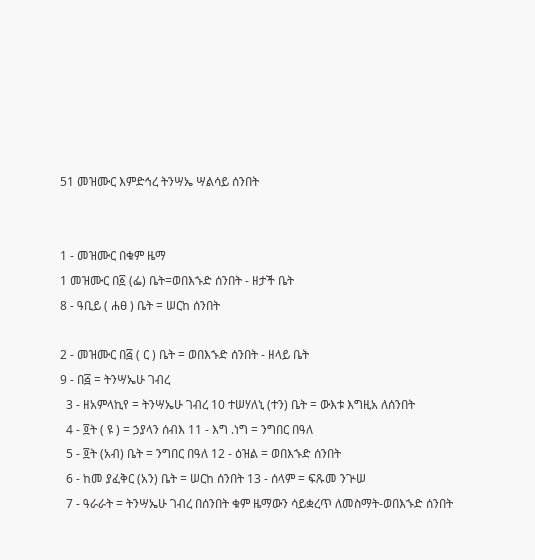51 መዝሙር እምድኅረ ትንሣኤ ሣልሳይ ሰንበት


1 - መዝሙር በቁም ዜማ
1 መዝሙር በ፩ (ፌ) ቤት=ወበእኁድ ሰንበት - ዘታች ቤት
8 - ዓቢይ ( ሐፀ ) ቤት = ሠርከ ሰንበት

2 - መዝሙር በ፭ ( ር ) ቤት = ወበእኁድ ሰንበት - ዘላይ ቤት
9 - በ፭ = ትንሣኤሁ ገብረ
  3 - ዘአምላኪየ = ትንሣኤሁ ገብረ 10 ተሠሃለኒ (ተን) ቤት = ውእቱ እግዚአ ለሰንበት
  4 - ፬ት ( ዩ ) = ኃያላን ሰብእ 11 - እግ .ነግ = ንግበር በዓለ
  5 - ፬ት (አብ) ቤት = ንግበር በዓለ 12 - ዕዝል = ወበእኁድ ሰንበት
  6 - ከመ ያፈቅር (አን) ቤት = ሠርከ ሰንበት 13 - ሰላም = ፍጹመ ንጕሠ
  7 - ዓራራት = ትንሣኤሁ ገብረ በሰንበት ቁም ዜማውን ሳይቋረጥ ለመስማት-ወበእኁድ ሰንበት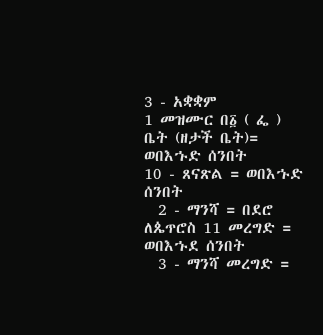3 - አቋቋም
1 መዝሙር በ፩ ( ፌ ) ቤት (ዘታች ቤት)= ወበእኁድ ሰንበት
10 - ጸናጽል = ወበእኁድ ሰንበት
  2 - ማንሻ = በደሮ ለጴጥሮስ 11 መረግድ = ወበእኁደ ሰንበት
  3 - ማንሻ መረግድ =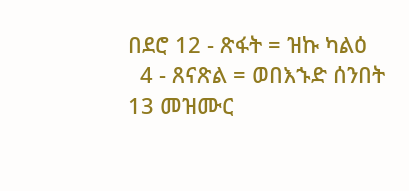በደሮ 12 - ጽፋት = ዝኩ ካልዕ
  4 - ጸናጽል = ወበእኁድ ሰንበት
13 መዝሙር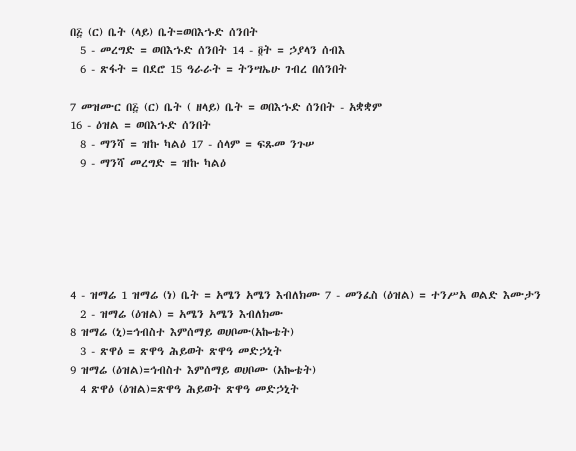በ፭ (ር) ቤት (ላይ) ቤት=ወበእኁድ ሰንበት
  5 - መረግድ = ወበእኁድ ሰንበት 14 - ፬ት = ኃያላን ሰብእ
  6 - ጽፋት = በደሮ 15 ዓራራት = ትንሣኤሁ ገብረ በሰንበት

7 መዝሙር በ፭ (ር) ቤት ( ዘላይ) ቤት = ወበእኁድ ሰንበት - አቋቋም
16 - ዕዝል = ወበእኁድ ሰንበት
  8 - ማንሻ = ዝኩ ካልዕ 17 - ሰላም = ፍጹመ ንጉሠ
  9 - ማንሻ መረግድ = ዝኩ ካልዕ






4 - ዝማሬ 1 ዝማሬ (ነ) ቤት = አሜን አሜን እብለክሙ 7 - መንፈስ (ዕዝል) = ተንሥአ ወልድ እሙታን
  2 - ዝማሬ (ዕዝል) = አሜን አሜን እብለክሙ
8 ዝማሬ (ኒ)=ኅብስተ እምሰማይ ወሀቦሙ(አኰቴት)
  3 - ጽዋዕ = ጽዋዓ ሕይወት ጽዋዓ መድኃኒት
9 ዝማሬ (ዕዝል)=ኅብስተ እምሰማይ ወሀቦሙ (አኰቴት)
  4 ጽዋዕ (ዕዝል)=ጽዋዓ ሕይወት ጽዋዓ መድኃኒት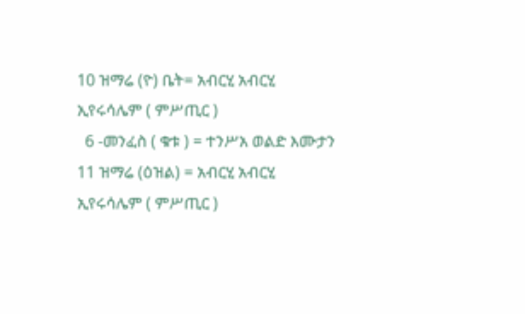10 ዝማሬ (ዮ) ቤት= አብርሂ አብርሂ ኢየሩሳሌም ( ምሥጢር )
  6 -መንፈስ ( ቁቱ ) = ተንሥአ ወልድ እሙታን
11 ዝማሬ (ዕዝል) = አብርሂ አብርሂ ኢየሩሳሌም ( ምሥጢር )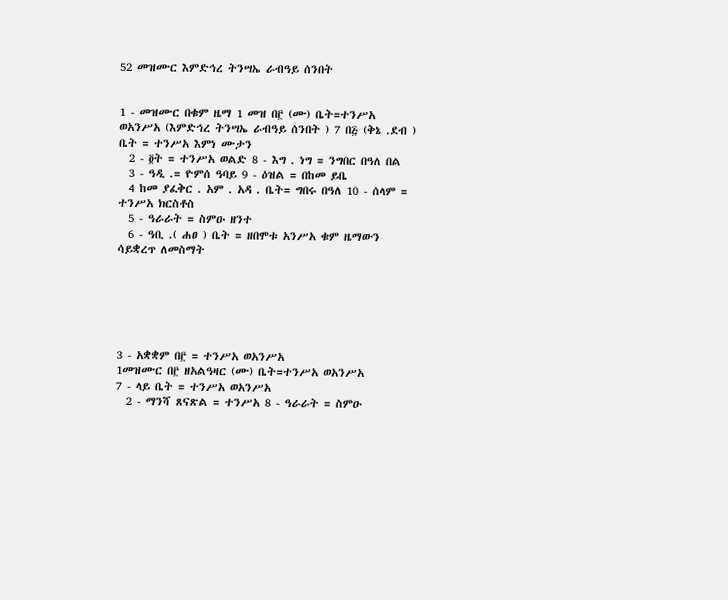52 መዝሙር እምድኅረ ትንሣኤ ራብዓይ ሰንበት


1 - መዝሙር በቁም ዜማ 1 መዝ በ፫ (ሙ) ቤት=ተንሥአ ወአንሥአ (እምድኅረ ትንሣኤ ራብዓይ ሰንበት ) 7 በ፭ (ቅኔ .ደብ ) ቤት = ተንሥአ እምነ ሙታን
  2 - ፬ት = ተንሥአ ወልድ 8 - እግ . ነግ = ንግበር በዓለ በል
  3 - ዓዲ .= ዮምሰ ዓባይ 9 - ዕዝል = በከመ ይቤ
  4 ከመ ያፈቅር . አም . አዳ . ቤት= ግበሩ በዓለ 10 - ሰላም = ተንሥአ ክርስቶስ
  5 - ዓራራት = ስምዑ ዘንተ
  6 - ዓቢ .( ሐፀ ) ቤት = ዘበሞቱ አንሥአ ቁም ዜማውን ሳይቋረጥ ለመስማት






3 - አቋቋም በ፫ = ተንሥአ ወአንሥአ
1መዝሙር በ፫ ዘአልዓዛር (ሙ) ቤት=ተንሥአ ወአንሥአ
7 - ላይ ቤት = ተንሥአ ወአንሥአ
  2 - ማንሻ ጸናጽል = ተንሥአ 8 - ዓራራት = ስምዑ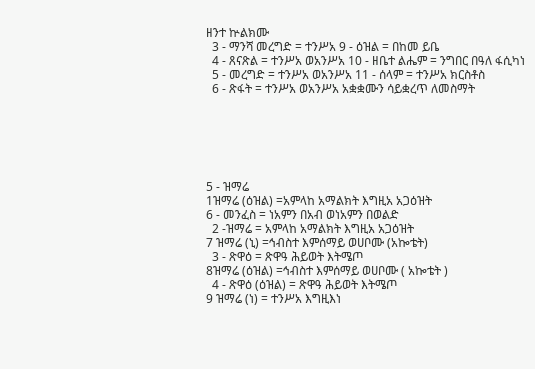ዘንተ ኵልክሙ
  3 - ማንሻ መረግድ = ተንሥአ 9 - ዕዝል = በከመ ይቤ
  4 - ጸናጽል = ተንሥአ ወአንሥአ 10 - ዘቤተ ልሔም = ንግበር በዓለ ፋሲካነ
  5 - መረግድ = ተንሥአ ወአንሥአ 11 - ሰላም = ተንሥአ ክርስቶስ
  6 - ጽፋት = ተንሥአ ወአንሥአ አቋቋሙን ሳይቋረጥ ለመስማት






5 - ዝማሬ
1ዝማሬ (ዕዝል) =አምላከ አማልክት እግዚአ አጋዕዝት
6 - መንፈስ = ነአምን በአብ ወነአምን በወልድ
  2 -ዝማሬ = አምላከ አማልክት እግዚአ አጋዕዝት
7 ዝማሬ (ኒ) =ኅብስተ እምሰማይ ወሀቦሙ (አኰቴት)
  3 - ጽዋዕ = ጽዋዓ ሕይወት እትሜጦ
8ዝማሬ (ዕዝል) =ኅብስተ እምሰማይ ወሀቦሙ ( አኰቴት )
  4 - ጽዋዕ (ዕዝል) = ጽዋዓ ሕይወት እትሜጦ
9 ዝማሬ (ነ) = ተንሥአ እግዚእነ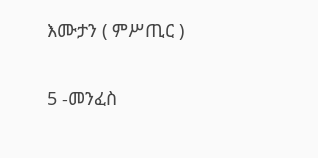እሙታን ( ምሥጢር )

5 -መንፈስ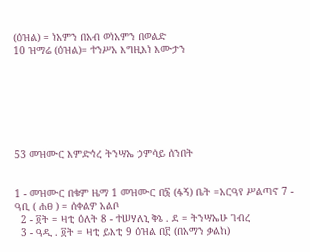(ዕዝል) = ነአምን በአብ ወነአምን በወልድ
10 ዝማሬ (ዕዝል)= ተንሥአ እግዚእነ እሙታን







53 መዝሙር እምድኅረ ትንሣኤ ኃምሳይ ሰንበት


1 - መዝሙር በቁም ዜማ 1 መዝሙር በ፮ (ፋኝ) ቤት =አርዓየ ሥልጣኖ 7 - ዓቢ ( ሐፀ ) = ሰቀልዎ አልቦ
  2 - ፬ት = ዛቲ ዕለት 8 - ተሠሃለኒ ቅኔ . ደ = ትንሣኤሁ ገብረ
  3 - ዓዲ . ፬ት = ዛቲ ይእቲ 9 ዕዝል በ፫ (በአማን ቃልከ)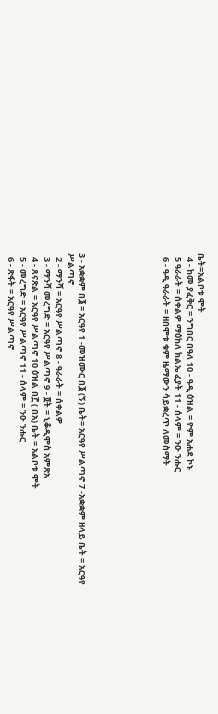ቤት=አልቦቱ ሞት
  4 - ከመ ያፈቅር = ንግበር በዓለ 10 - ዓዲ ዕዝል = ዮም አሐደ ኮኑ
  5 ዓራራት = ሰቀልዎ ማዕከለ ክልኤ ፈያት 11 - ሰላም = ንዑ ንሑር
  6 - ዓዲ ዓራራት = ዘበሞቱ ቁም ዜማውን ሳይቋረጥ ለመስማት






3 - አቋቋም በ፮ = አርዓየ 1 -መዝሙር በ፮ (ኝ) ቤት= አርዓየ ሥልጣኖ 7 -አቋቋም ዘላይ ቤት = አርዓየ ሥልጣኖ
  2 - ማንሻ = አርዓየ ሥልጣኖ 8 - ዓራራት = ሰቀልዎ
  3 - ማንሻ መረግድ = አርዓየ ሥልጣኖ 9 - ፬ት = ኒቆዲሞስ አምጽአ
  4 - ጸናጽል = አርዓየ ሥልጣኖ 10 ዕዝል በ፫ ( በአ) ቤት = አልቦቱ ሞት
  5 - መረግድ = አርዓየ ሥልጣኖ 11 - ሰላም = ንዑ ንሑር
  6 - ጽፋት = አርዓየ ሥልጣኖ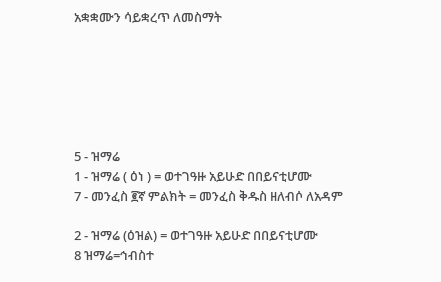አቋቋሙን ሳይቋረጥ ለመስማት






5 - ዝማሬ
1 - ዝማሬ ( ዕነ ) = ወተገዓዙ አይሁድ በበይናቲሆሙ
7 - መንፈስ ፪ኛ ምልክት = መንፈስ ቅዱስ ዘለብሶ ለአዳም

2 - ዝማሬ (ዕዝል) = ወተገዓዙ አይሁድ በበይናቲሆሙ
8 ዝማሬ=ኅብስተ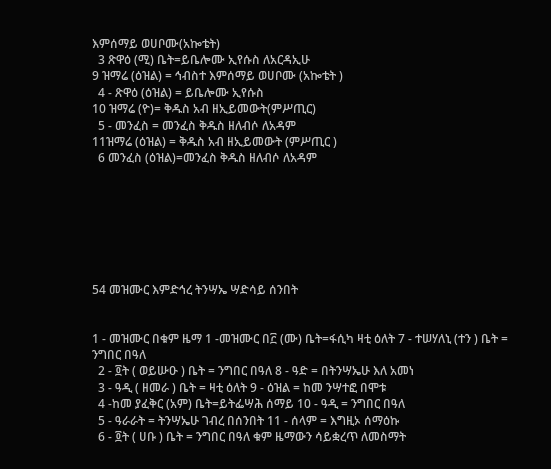እምሰማይ ወሀቦሙ(አኰቴት)
  3 ጽዋዕ (ሚ) ቤት=ይቤሎሙ ኢየሱስ ለአርዳኢሁ
9 ዝማሬ (ዕዝል) = ኅብስተ እምሰማይ ወሀቦሙ (አኰቴት )
  4 - ጽዋዕ (ዕዝል) = ይቤሎሙ ኢየሱስ
10 ዝማሬ (ዮ)= ቅዱስ አብ ዘኢይመውት(ምሥጢር)
  5 - መንፈስ = መንፈስ ቅዱስ ዘለብሶ ለአዳም
11ዝማሬ (ዕዝል) = ቅዱስ አብ ዘኢይመውት (ምሥጢር )
  6 መንፈስ (ዕዝል)=መንፈስ ቅዱስ ዘለብሶ ለአዳም







54 መዝሙር እምድኅረ ትንሣኤ ሣድሳይ ሰንበት


1 - መዝሙር በቁም ዜማ 1 -መዝሙር በ፫ (ሙ) ቤት=ፋሲካ ዛቲ ዕለት 7 - ተሠሃለኒ (ተን ) ቤት = ንግበር በዓለ
  2 - ፬ት ( ወይሡዑ ) ቤት = ንግበር በዓለ 8 - ዓድ = በትንሣኤሁ እለ አመነ
  3 - ዓዲ ( ዘመራ ) ቤት = ዛቲ ዕለት 9 - ዕዝል = ከመ ንሣተፎ በሞቱ
  4 -ከመ ያፈቅር (አም) ቤት=ይትፌሣሕ ሰማይ 10 - ዓዲ = ንግበር በዓለ
  5 - ዓራራት = ትንሣኤሁ ገብረ በሰንበት 11 - ሰላም = እግዚኦ ሰማዕኩ
  6 - ፬ት ( ሀቡ ) ቤት = ንግበር በዓለ ቁም ዜማውን ሳይቋረጥ ለመስማት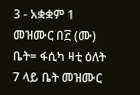3 - አቋቋም 1 መዝሙር በ፫ (ሙ) ቤት= ፋሲካ ዛቲ ዕለት 7 ላይ ቤት መዝሙር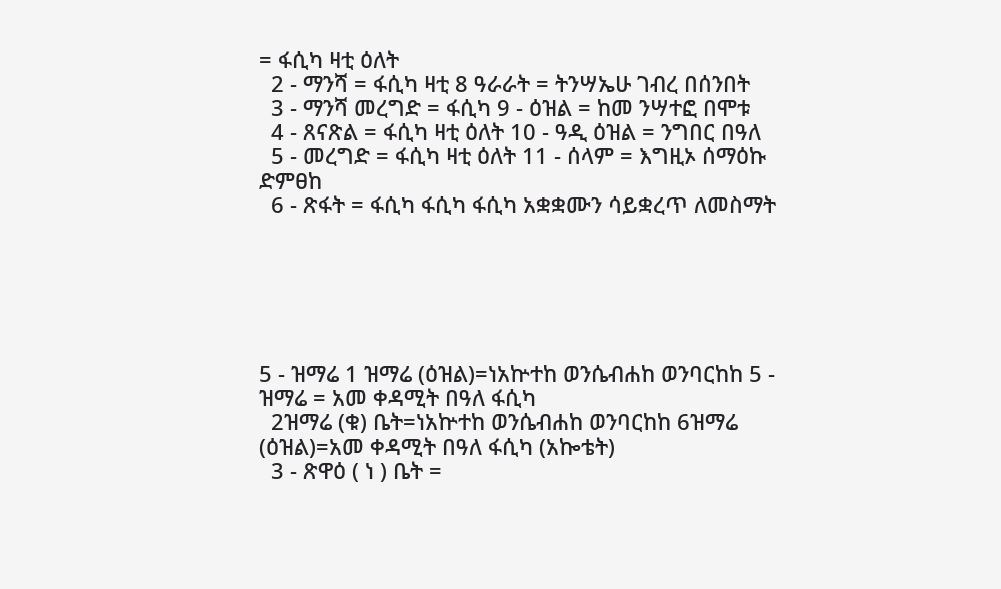= ፋሲካ ዛቲ ዕለት
  2 - ማንሻ = ፋሲካ ዛቲ 8 ዓራራት = ትንሣኤሁ ገብረ በሰንበት
  3 - ማንሻ መረግድ = ፋሲካ 9 - ዕዝል = ከመ ንሣተፎ በሞቱ
  4 - ጸናጽል = ፋሲካ ዛቲ ዕለት 10 - ዓዲ ዕዝል = ንግበር በዓለ
  5 - መረግድ = ፋሲካ ዛቲ ዕለት 11 - ሰላም = እግዚኦ ሰማዕኩ ድምፀከ
  6 - ጽፋት = ፋሲካ ፋሲካ ፋሲካ አቋቋሙን ሳይቋረጥ ለመስማት






5 - ዝማሬ 1 ዝማሬ (ዕዝል)=ነአኵተከ ወንሴብሐከ ወንባርከከ 5 - ዝማሬ = አመ ቀዳሚት በዓለ ፋሲካ
  2ዝማሬ (ቁ) ቤት=ነአኵተከ ወንሴብሐከ ወንባርከከ 6ዝማሬ (ዕዝል)=አመ ቀዳሚት በዓለ ፋሲካ (አኰቴት)
  3 - ጽዋዕ ( ነ ) ቤት =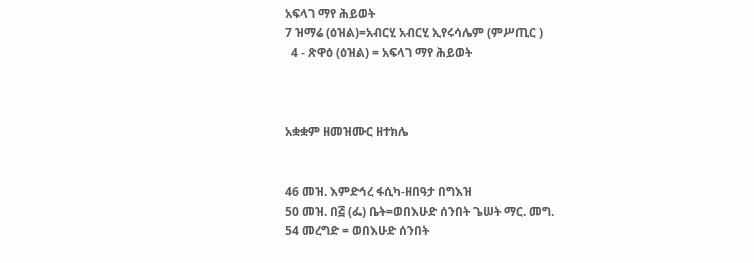አፍላገ ማየ ሕይወት
7 ዝማሬ (ዕዝል)=አብርሂ አብርሂ ኢየሩሳሌም (ምሥጢር )
  4 - ጽዋዕ (ዕዝል) = አፍላገ ማየ ሕይወት



አቋቋም ዘመዝሙር ዘተክሌ


46 መዝ. እምድኅረ ፋሲካ-ዘበዓታ በግእዝ
50 መዝ. በ፭ (ፌ) ቤት=ወበእሁድ ሰንበት ጌሠት ማር. መግ.
54 መረግድ = ወበእሁድ ሰንበት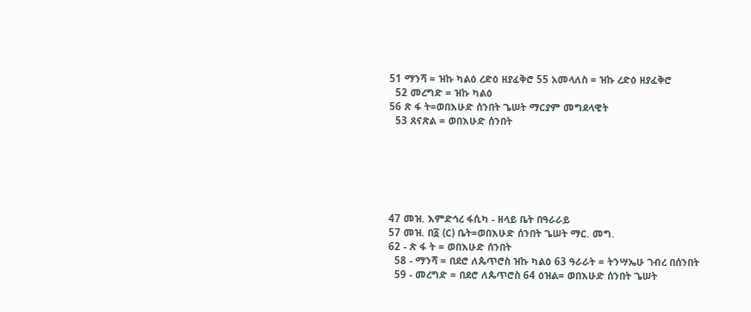51 ማንሻ = ዝኩ ካልዕ ረድዕ ዘያፈቅሮ 55 አመላለስ = ዝኩ ረድዕ ዘያፈቅሮ
  52 መረግድ = ዝኩ ካልዕ
56 ጽ ፋ ት=ወበእሁድ ሰንበት ጌሠት ማርያም መግደላዊት
  53 ጸናጽል = ወበእሁድ ሰንበት






47 መዝ. እምድኅረ ፋሲካ - ዘላይ ቤት በዓራራይ
57 መዝ. በ፩ (ር) ቤት=ወበእሁድ ሰንበት ጌሠት ማር. መግ.
62 - ጽ ፋ ት = ወበእሁድ ሰንበት
  58 - ማንሻ = በደሮ ለጴጥሮስ ዝኩ ካልዕ 63 ዓራራት = ትንሣኤሁ ገብረ በሰንበት
  59 - መረግድ = በደሮ ለጴጥሮስ 64 ዕዝል= ወበእሁድ ሰንበት ጌሠት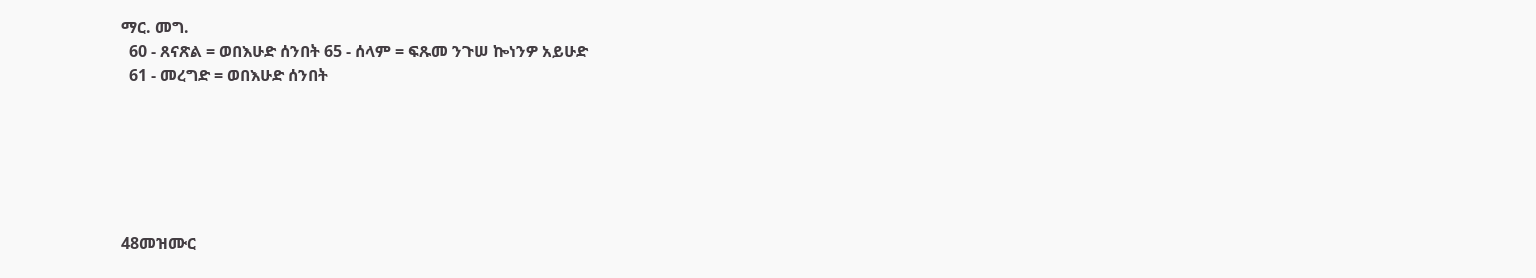ማር. መግ.
  60 - ጸናጽል = ወበእሁድ ሰንበት 65 - ሰላም = ፍጹመ ንጉሠ ኰነንዎ አይሁድ
  61 - መረግድ = ወበእሁድ ሰንበት






48መዝሙር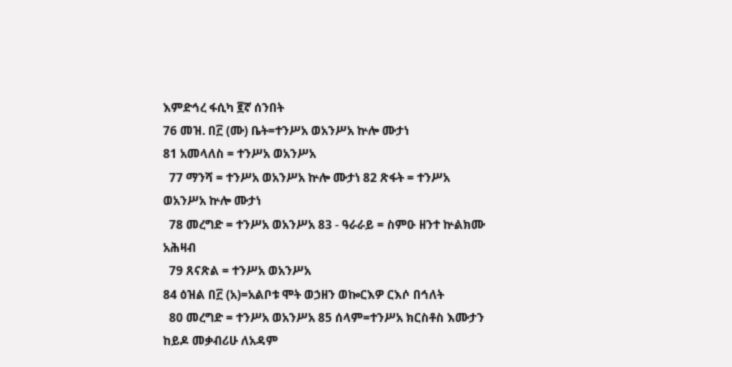እምድኅረ ፋሲካ ፪ኛ ሰንበት
76 መዝ. በ፫ (ሙ) ቤት=ተንሥአ ወአንሥአ ኵሎ ሙታነ
81 አመላለስ = ተንሥአ ወአንሥአ
  77 ማንሻ = ተንሥአ ወአንሥአ ኵሎ ሙታነ 82 ጽፋት = ተንሥአ ወአንሥአ ኵሎ ሙታነ
  78 መረግድ = ተንሥአ ወአንሥአ 83 - ዓራራይ = ስምዑ ዘንተ ኵልክሙ አሕዛብ
  79 ጸናጽል = ተንሥአ ወአንሥአ
84 ዕዝል በ፫ (አ)=አልቦቱ ሞት ወኃዘን ወኰርእዎ ርእሶ በኅለት
  80 መረግድ = ተንሥአ ወአንሥአ 85 ሰላም=ተንሥአ ክርስቶስ እሙታን ከይዶ መቃብሪሁ ለአዳም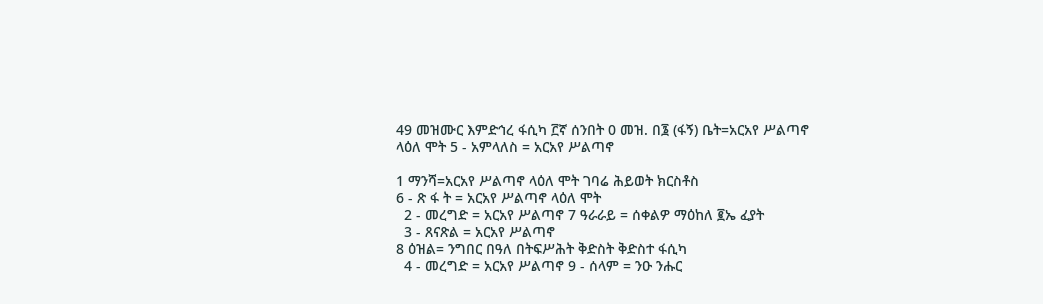49 መዝሙር እምድኅረ ፋሲካ ፫ኛ ሰንበት 0 መዝ. በ፮ (ፋኝ) ቤት=አርአየ ሥልጣኖ ላዕለ ሞት 5 - አምላለስ = አርአየ ሥልጣኖ

1 ማንሻ=አርአየ ሥልጣኖ ላዕለ ሞት ገባሬ ሕይወት ክርስቶስ
6 - ጽ ፋ ት = አርአየ ሥልጣኖ ላዕለ ሞት
  2 - መረግድ = አርአየ ሥልጣኖ 7 ዓራራይ = ሰቀልዎ ማዕከለ ፪ኤ ፈያት
  3 - ጸናጽል = አርአየ ሥልጣኖ
8 ዕዝል= ንግበር በዓለ በትፍሥሕት ቅድስት ቅድስተ ፋሲካ
  4 - መረግድ = አርአየ ሥልጣኖ 9 - ሰላም = ንዑ ንሑር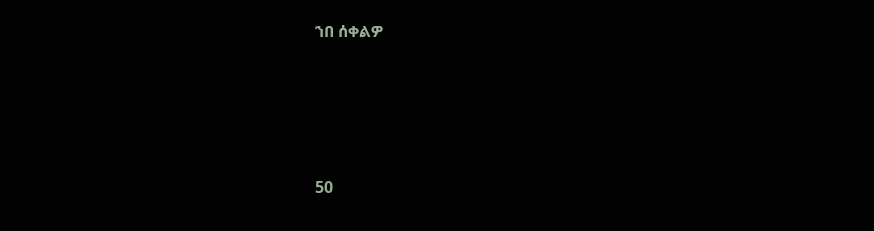ኀበ ሰቀልዎ






50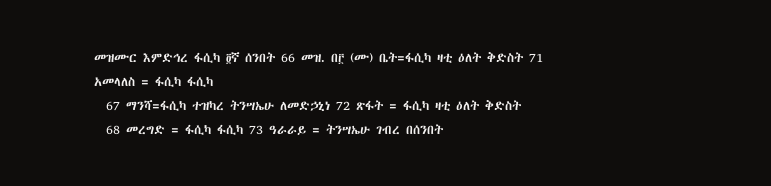መዝሙር እምድኅረ ፋሲካ ፬ኛ ሰንበት 66 መዝ. በ፫ (ሙ) ቤት=ፋሲካ ዛቲ ዕለት ቅድስት 71 አመላለስ = ፋሲካ ፋሲካ
  67 ማንሻ=ፋሲካ ተዝካረ ትንሣኤሁ ለመድኃኒነ 72 ጽፋት = ፋሲካ ዛቲ ዕለት ቅድስት
  68 መረግድ = ፋሲካ ፋሲካ 73 ዓራራይ = ትንሣኤሁ ገብረ በሰንበት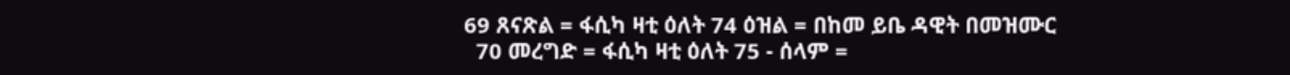69 ጸናጽል = ፋሲካ ዛቲ ዕለት 74 ዕዝል = በከመ ይቤ ዳዊት በመዝሙር
  70 መረግድ = ፋሲካ ዛቲ ዕለት 75 - ሰላም =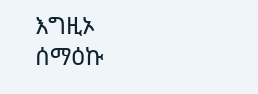እግዚኦ ሰማዕኩ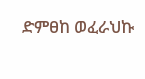ድምፀከ ወፈራህኩ